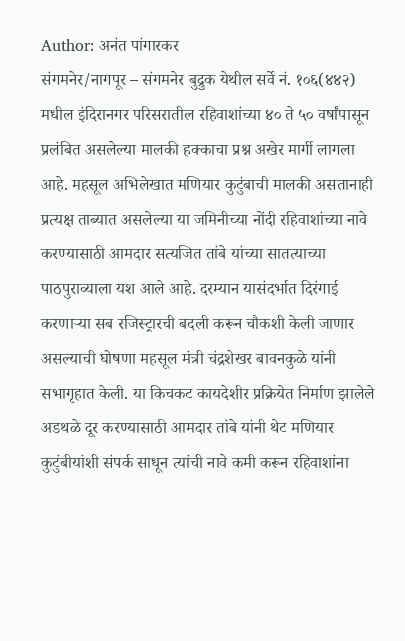Author: अनंत पांगारकर
संगमनेर/नागपूर – संगमनेर बुद्रुक येथील सर्वे नं. १०६(४४२) मधील इंदिरानगर परिसरातील रहिवाशांच्या ४० ते ५० वर्षांपासून प्रलंबित असलेल्या मालकी हक्काचा प्रश्न अखेर मार्गी लागला आहे. महसूल अभिलेखात मणियार कुटुंबाची मालकी असतानाही प्रत्यक्ष ताब्यात असलेल्या या जमिनीच्या नोंदी रहिवाशांच्या नावे करण्यासाठी आमदार सत्यजित तांबे यांच्या सातत्याच्या पाठपुराव्याला यश आले आहे. दरम्यान यासंदर्भात दिरंगाई करणाऱ्या सब रजिस्ट्रारची बदली करून चौकशी केली जाणार असल्याची घोषणा महसूल मंत्री चंद्रशेखर बावनकुळे यांनी सभागृहात केली. या किचकट कायदेशीर प्रक्रियेत निर्माण झालेले अडथळे दूर करण्यासाठी आमदार तांबे यांनी थेट मणियार कुटुंबीयांशी संपर्क साधून त्यांची नावे कमी करून रहिवाशांना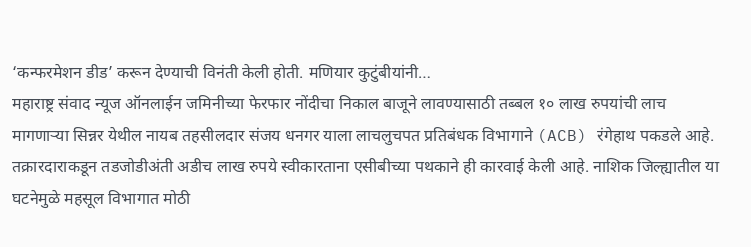‘कन्फरमेशन डीड’ करून देण्याची विनंती केली होती. मणियार कुटुंबीयांनी…
महाराष्ट्र संवाद न्यूज ऑनलाईन जमिनीच्या फेरफार नोंदीचा निकाल बाजूने लावण्यासाठी तब्बल १० लाख रुपयांची लाच मागणाऱ्या सिन्नर येथील नायब तहसीलदार संजय धनगर याला लाचलुचपत प्रतिबंधक विभागाने (ACB) रंगेहाथ पकडले आहे. तक्रारदाराकडून तडजोडीअंती अडीच लाख रुपये स्वीकारताना एसीबीच्या पथकाने ही कारवाई केली आहे. नाशिक जिल्ह्यातील या घटनेमुळे महसूल विभागात मोठी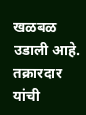खळबळ उडाली आहे. तक्रारदार यांची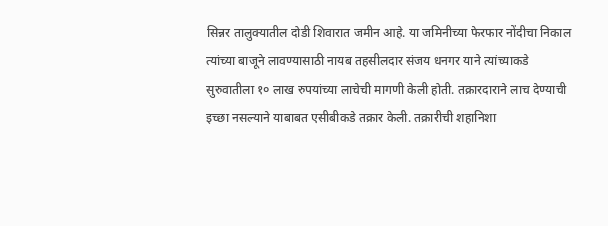सिन्नर तालुक्यातील दोडी शिवारात जमीन आहे. या जमिनीच्या फेरफार नोंदीचा निकाल त्यांच्या बाजूने लावण्यासाठी नायब तहसीलदार संजय धनगर याने त्यांच्याकडे सुरुवातीला १० लाख रुपयांच्या लाचेची मागणी केली होती. तक्रारदाराने लाच देण्याची इच्छा नसल्याने याबाबत एसीबीकडे तक्रार केली. तक्रारीची शहानिशा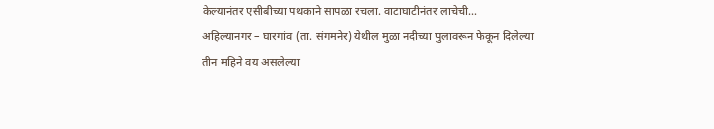केल्यानंतर एसीबीच्या पथकाने सापळा रचला. वाटाघाटीनंतर लाचेची…
अहिल्यानगर – घारगांव (ता. संगमनेर) येथील मुळा नदीच्या पुलावरून फेकून दिलेल्या तीन महिने वय असलेल्या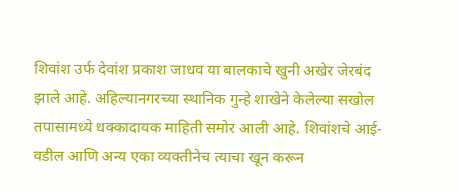शिवांश उर्फ देवांश प्रकाश जाधव या बालकाचे खुनी अखेर जेरबंद झाले आहे. अहिल्यानगरच्या स्थानिक गुन्हे शाखेने केलेल्या सखोल तपासामध्ये धक्कादायक माहिती समोर आली आहे. शिवांशचे आई-वडील आणि अन्य एका व्यक्तीनेच त्याचा खून करून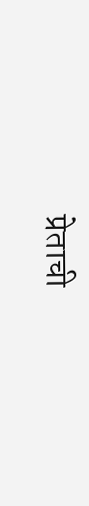प्रेताची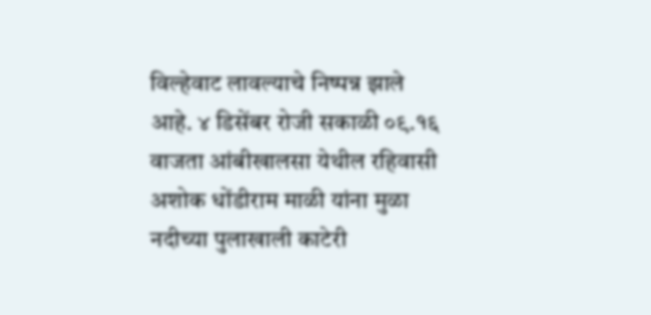विल्हेवाट लावल्याचे निष्पन्न झाले आहे. ४ डिसेंबर रोजी सकाळी ०९.१६ वाजता आंबीखालसा येथील रहिवासी अशोक धोंडीराम माळी यांना मुळा नदीच्या पुलाखाली काटेरी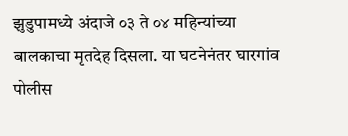झुडुपामध्ये अंदाजे ०३ ते ०४ महिन्यांच्या बालकाचा मृतदेह दिसला. या घटनेनंतर घारगांव पोलीस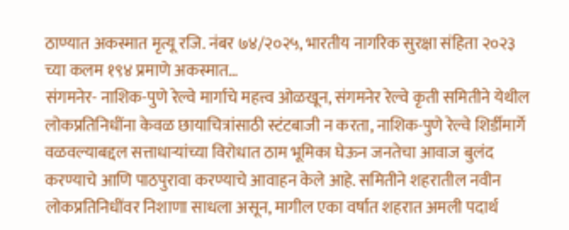ठाण्यात अकस्मात मृत्यू रजि. नंबर ७४/२०२५, भारतीय नागरिक सुरक्षा संहिता २०२३ च्या कलम १९४ प्रमाणे अकस्मात…
संगमनेर- नाशिक-पुणे रेल्वे मार्गाचे महत्त्व ओळखून, संगमनेर रेल्वे कृती समितीने येथील लोकप्रतिनिधींना केवळ छायाचित्रांसाठी स्टंटबाजी न करता, नाशिक-पुणे रेल्वे शिर्डीमार्गे वळवल्याबद्दल सत्ताधाऱ्यांच्या विरोधात ठाम भूमिका घेऊन जनतेचा आवाज बुलंद करण्याचे आणि पाठपुरावा करण्याचे आवाहन केले आहे. समितीने शहरातील नवीन लोकप्रतिनिधींवर निशाणा साधला असून, मागील एका वर्षात शहरात अमली पदार्थ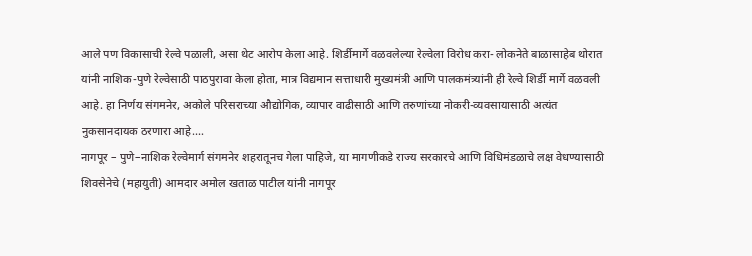आले पण विकासाची रेल्वे पळाली, असा थेट आरोप केला आहे. शिर्डीमार्गे वळवलेल्या रेल्वेला विरोध करा- लोकनेते बाळासाहेब थोरात यांनी नाशिक-पुणे रेल्वेसाठी पाठपुरावा केला होता, मात्र विद्यमान सत्ताधारी मुख्यमंत्री आणि पालकमंत्र्यांनी ही रेल्वे शिर्डी मार्गे वळवली आहे. हा निर्णय संगमनेर, अकोले परिसराच्या औद्योगिक, व्यापार वाढीसाठी आणि तरुणांच्या नोकरी-व्यवसायासाठी अत्यंत नुकसानदायक ठरणारा आहे.…
नागपूर – पुणे–नाशिक रेल्वेमार्ग संगमनेर शहरातूनच गेला पाहिजे, या मागणीकडे राज्य सरकारचे आणि विधिमंडळाचे लक्ष वेधण्यासाठी शिवसेनेचे (महायुती) आमदार अमोल खताळ पाटील यांनी नागपूर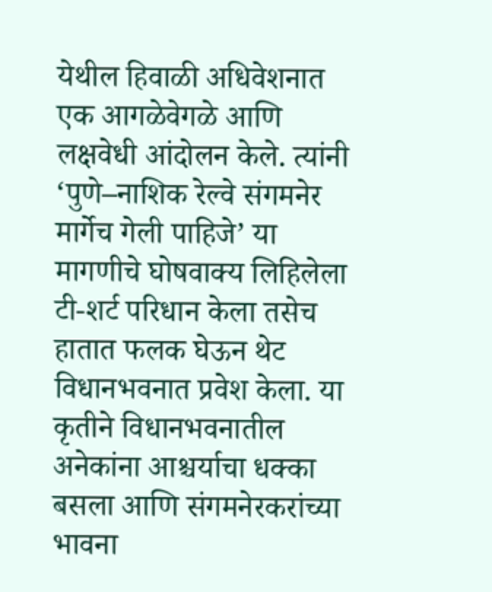येथील हिवाळी अधिवेशनात एक आगळेवेगळे आणि लक्षवेधी आंदोलन केले. त्यांनी ‘पुणे–नाशिक रेल्वे संगमनेर मार्गेच गेली पाहिजे’ या मागणीचे घोषवाक्य लिहिलेला टी-शर्ट परिधान केला तसेच हातात फलक घेऊन थेट विधानभवनात प्रवेश केला. या कृतीने विधानभवनातील अनेकांना आश्चर्याचा धक्का बसला आणि संगमनेरकरांच्या भावना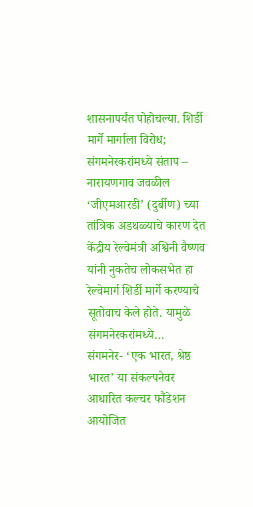शासनापर्यंत पोहोचल्या. शिर्डी मार्गे मार्गाला विरोध; संगमनेरकरांमध्ये संताप – नारायणगाव जवळील ‘जीएमआरडी’ (दुर्बीण) च्या तांत्रिक अडथळ्याचे कारण देत केंद्रीय रेल्वेमंत्री अश्विनी वैष्णव यांनी नुकतेच लोकसभेत हा रेल्वेमार्ग शिर्डी मार्गे करण्याचे सूतोवाच केले होते. यामुळे संगमनेरकरांमध्ये…
संगमनेर- ‘एक भारत, श्रेष्ठ भारत’ या संकल्पनेवर आधारित कल्चर फौंडेशन आयोजित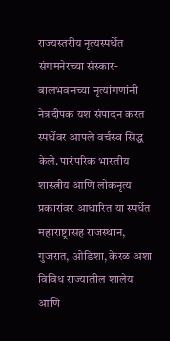राज्यस्तरीय नृत्यस्पर्धेत संगमनेरच्या संस्कार-बालभवनच्या नृत्यांगणांनी नेत्रदीपक यश संपादन करत स्पर्धेवर आपले वर्चस्व सिद्ध केले. पारंपरिक भारतीय शास्त्रीय आणि लोकनृत्य प्रकारांवर आधारित या स्पर्धेत महाराष्ट्रासह राजस्थान, गुजरात, ओडिशा, केरळ अशा विविध राज्यातील शालेय आणि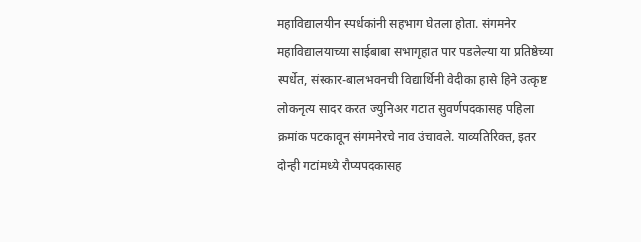महाविद्यालयीन स्पर्धकांनी सहभाग घेतला होता. संगमनेर महाविद्यालयाच्या साईबाबा सभागृहात पार पडलेल्या या प्रतिष्ठेच्या स्पर्धेत, संस्कार-बालभवनची विद्यार्थिनी वेदीका हासे हिने उत्कृष्ट लोकनृत्य सादर करत ज्युनिअर गटात सुवर्णपदकासह पहिला क्रमांक पटकावून संगमनेरचे नाव उंचावले. याव्यतिरिक्त, इतर दोन्ही गटांमध्ये रौप्यपदकासह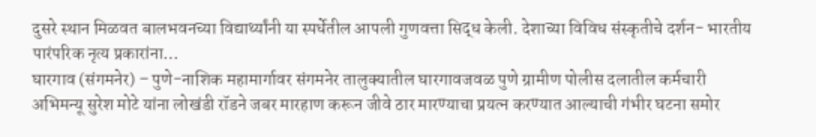दुसरे स्थान मिळवत बालभवनच्या विद्यार्थ्यांनी या स्पर्धेतील आपली गुणवत्ता सिद्ध केली. देशाच्या विविध संस्कृतीचे दर्शन- भारतीय पारंपरिक नृत्य प्रकारांना…
घारगाव (संगमनेर) – पुणे-नाशिक महामार्गावर संगमनेर तालुक्यातील घारगावजवळ पुणे ग्रामीण पोलीस दलातील कर्मचारी अभिमन्यू सुरेश मोटे यांना लोखंडी रॉडने जबर मारहाण करून जीवे ठार मारण्याचा प्रयत्न करण्यात आल्याची गंभीर घटना समोर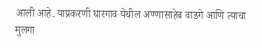आली आहे. याप्रकरणी घारगाव येथील अण्णासाहेब वाडगे आणि त्याचा मुलगा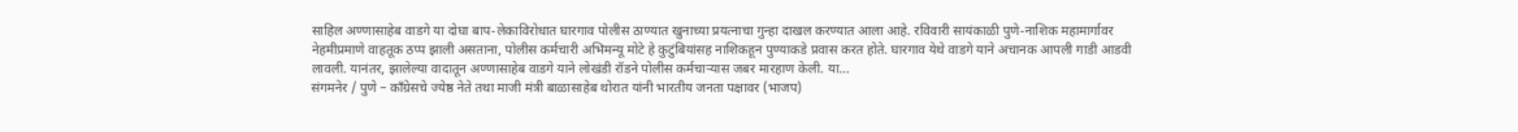साहिल अण्णासाहेब वाडगे या दोघा बाप-लेकाविरोधात घारगाव पोलीस ठाण्यात खुनाच्या प्रयत्नाचा गुन्हा दाखल करण्यात आला आहे. रविवारी सायंकाळी पुणे-नाशिक महामार्गावर नेहमीप्रमाणे वाहतूक ठप्प झाली असताना, पोलीस कर्मचारी अभिमन्यू मोटे हे कुटुंबियांसह नाशिकहून पुण्याकडे प्रवास करत होते. घारगाव येथे वाडगे याने अचानक आपली गाडी आडवी लावली. यानंतर, झालेल्या वादातून अण्णासाहेब वाडगे याने लोखंडी रॉडने पोलीस कर्मचाऱ्यास जबर मारहाण केली. या…
संगमनेर / पुणे – काँग्रेसचे ज्येष्ठ नेते तथा माजी मंत्री बाळासाहेब थोरात यांनी भारतीय जनता पक्षावर (भाजप)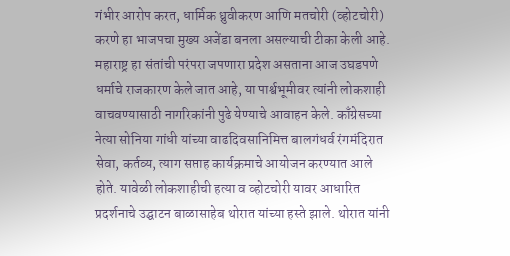गंभीर आरोप करत, धार्मिक ध्रुवीकरण आणि मतचोरी (व्होटचोरी) करणे हा भाजपचा मुख्य अजेंडा बनला असल्याची टीका केली आहे. महाराष्ट्र हा संतांची परंपरा जपणारा प्रदेश असताना आज उघडपणे धर्माचे राजकारण केले जात आहे, या पार्श्वभूमीवर त्यांनी लोकशाही वाचवण्यासाठी नागरिकांनी पुढे येण्याचे आवाहन केले. काँग्रेसच्या नेत्या सोनिया गांधी यांच्या वाढदिवसानिमित्त बालगंधर्व रंगमंदिरात सेवा, कर्तव्य, त्याग सप्ताह कार्यक्रमाचे आयोजन करण्यात आले होते. यावेळी लोकशाहीची हत्या व व्होटचोरी यावर आधारित प्रदर्शनाचे उद्घाटन बाळासाहेब थोरात यांच्या हस्ते झाले. थोरात यांनी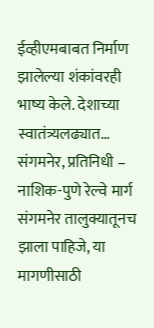ईव्हीएमबाबत निर्माण झालेल्या शंकांवरही भाष्य केले. देशाच्या स्वातंत्र्यलढ्यात…
संगमनेर, प्रतिनिधी – नाशिक-पुणे रेल्वे मार्ग संगमनेर तालुक्यातूनच झाला पाहिजे, या मागणीसाठी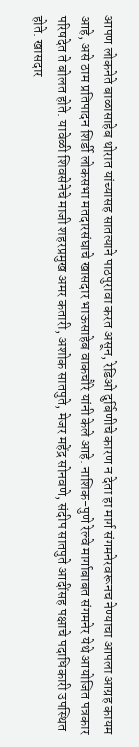आपण लोकनेते बाळासाहेब थोरात यांच्यासह सातत्याने पाठपुरावा करत असून, रेडिओ दुर्बिणीचे कारण न देता हा मार्ग संगमनेरवरूनच नेण्याचा आपला आग्रह कायम आहे, असे ठाम प्रतिपादन शिर्डी लोकसभा मतदारसंघाचे खासदार भाऊसाहेब वाकचौरे यांनी केले आहे. नाशिक-पुणे रेल्वे मार्गाबाबत संगमनेर येथे आयोजित पत्रकार परिषदेत ते बोलत होते. यावेळी शिवसेनेचे माजी शहरप्रमुख अमर कतारी, अशोक सातपुते, मेजर महेंद्र सोनवणे, संदीप सातपुते आदींसह पक्षाचे पदाधिकारी उपस्थित होते. खासदार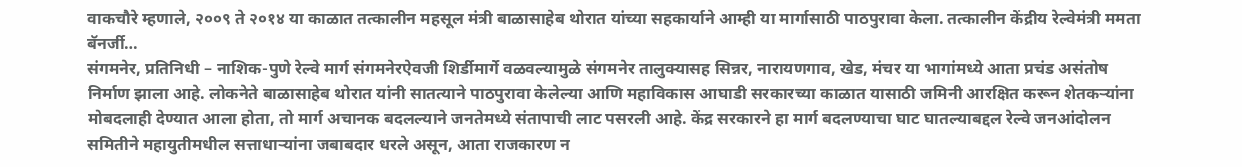वाकचौरे म्हणाले, २००९ ते २०१४ या काळात तत्कालीन महसूल मंत्री बाळासाहेब थोरात यांच्या सहकार्याने आम्ही या मार्गासाठी पाठपुरावा केला. तत्कालीन केंद्रीय रेल्वेमंत्री ममता बॅनर्जी…
संगमनेर, प्रतिनिधी – नाशिक-पुणे रेल्वे मार्ग संगमनेरऐवजी शिर्डीमार्गे वळवल्यामुळे संगमनेर तालुक्यासह सिन्नर, नारायणगाव, खेड, मंचर या भागांमध्ये आता प्रचंड असंतोष निर्माण झाला आहे. लोकनेते बाळासाहेब थोरात यांनी सातत्याने पाठपुरावा केलेल्या आणि महाविकास आघाडी सरकारच्या काळात यासाठी जमिनी आरक्षित करून शेतकऱ्यांना मोबदलाही देण्यात आला होता, तो मार्ग अचानक बदलल्याने जनतेमध्ये संतापाची लाट पसरली आहे. केंद्र सरकारने हा मार्ग बदलण्याचा घाट घातल्याबद्दल रेल्वे जनआंदोलन समितीने महायुतीमधील सत्ताधाऱ्यांना जबाबदार धरले असून, आता राजकारण न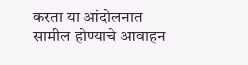करता या आंदोलनात सामील होण्याचे आवाहन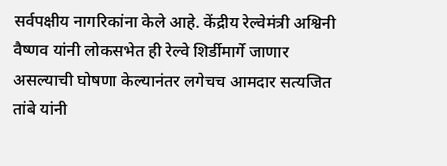सर्वपक्षीय नागरिकांना केले आहे. केंद्रीय रेल्वेमंत्री अश्विनी वैष्णव यांनी लोकसभेत ही रेल्वे शिर्डीमार्गे जाणार असल्याची घोषणा केल्यानंतर लगेचच आमदार सत्यजित तांबे यांनी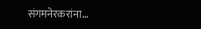संगमनेरकरांना…